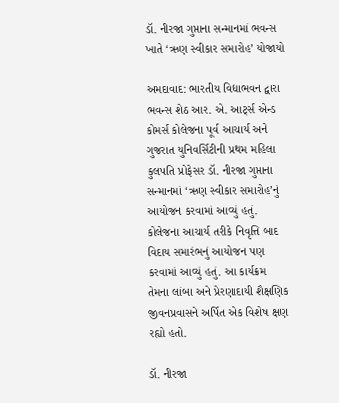ડૉ. નીરજા ગુપ્તાના સન્માનમાં ભવન્સ ખાતે ‘ઋણ સ્વીકાર સમારોહ’ યોજાયો

અમદાવાદ: ભારતીય વિદ્યાભવન દ્વારા ભવન્સ શેઠ આર. એ. આર્ટ્સ એન્ડ કોમર્સ કોલેજના પૂર્વ આચાર્ય અને ગુજરાત યુનિવર્સિટીની પ્રથમ મહિલા કુલપતિ પ્રોફેસર ડૉ. નીરજા ગુપ્તાના સન્માનમાં ‘ઋણ સ્વીકાર સમારોહ’નું આયોજન કરવામાં આવ્યું હતું. કોલેજના આચાર્ય તરીકે નિવૃત્તિ બાદ વિદાય સમારંભનું આયોજન પણ કરવામાં આવ્યું હતું. આ કાર્યક્રમ તેમના લાંબા અને પ્રેરણાદાયી શૈક્ષણિક જીવનપ્રવાસને અર્પિત એક વિશેષ ક્ષણ રહ્યો હતો.

ડૉ. નીરજા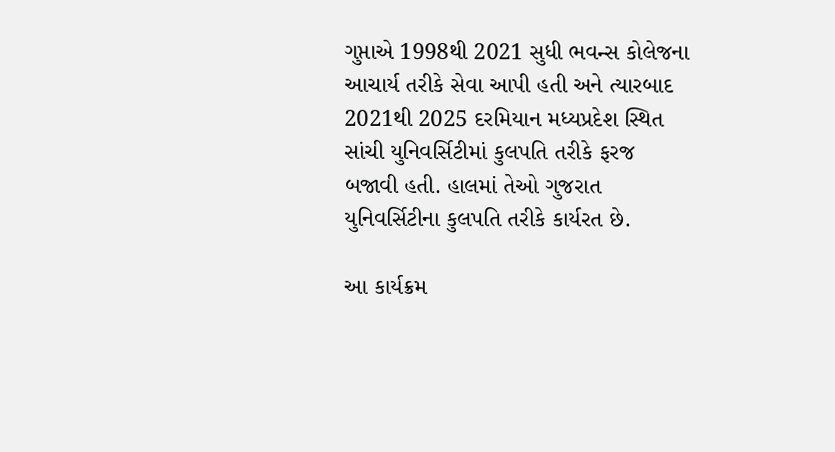ગુપ્તાએ 1998થી 2021 સુધી ભવન્સ કોલેજના આચાર્ય તરીકે સેવા આપી હતી અને ત્યારબાદ 2021થી 2025 દરમિયાન મધ્યપ્રદેશ સ્થિત સાંચી યુનિવર્સિટીમાં કુલપતિ તરીકે ફરજ બજાવી હતી. હાલમાં તેઓ ગુજરાત યુનિવર્સિટીના કુલપતિ તરીકે કાર્યરત છે.

આ કાર્યક્રમ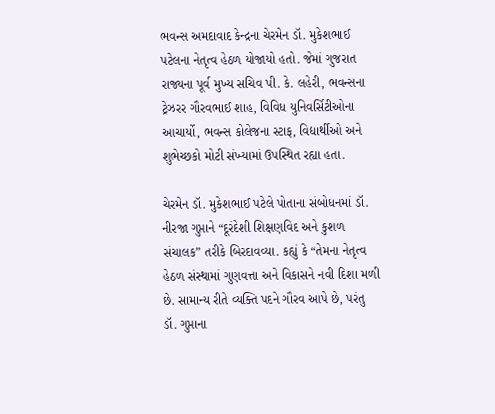ભવન્સ અમદાવાદ કેન્દ્રના ચેરમેન ડૉ. મુકેશભાઈ પટેલના નેતૃત્વ હેઠળ યોજાયો હતો. જેમાં ગુજરાત રાજ્યના પૂર્વ મુખ્ય સચિવ પી. કે. લહેરી, ભવન્સના ટ્રેઝરર ગૌરવભાઈ શાહ, વિવિધ યુનિવર્સિટીઓના આચાર્યો, ભવન્સ કોલેજના સ્ટાફ, વિદ્યાર્થીઓ અને શુભેચ્છકો મોટી સંખ્યામાં ઉપસ્થિત રહ્યા હતા.

ચેરમેન ડૉ. મુકેશભાઈ પટેલે પોતાના સંબોધનમાં ડૉ. નીરજા ગુપ્તાને “દૂરંદેશી શિક્ષણવિદ અને કુશળ સંચાલક” તરીકે બિરદાવવ્યા. કહ્યું કે “તેમના નેતૃત્વ હેઠળ સંસ્થામાં ગુણવત્તા અને વિકાસને નવી દિશા મળી છે. સામાન્ય રીતે વ્યક્તિ પદને ગૌરવ આપે છે, પરંતુ ડૉ. ગુપ્તાના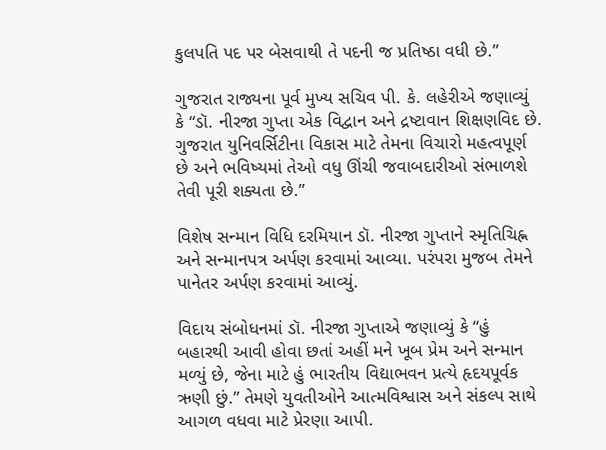કુલપતિ પદ પર બેસવાથી તે પદની જ પ્રતિષ્ઠા વધી છે.”

ગુજરાત રાજ્યના પૂર્વ મુખ્ય સચિવ પી. કે. લહેરીએ જણાવ્યું કે “ડૉ. નીરજા ગુપ્તા એક વિદ્વાન અને દ્રષ્ટાવાન શિક્ષણવિદ છે. ગુજરાત યુનિવર્સિટીના વિકાસ માટે તેમના વિચારો મહત્વપૂર્ણ છે અને ભવિષ્યમાં તેઓ વધુ ઊંચી જવાબદારીઓ સંભાળશે તેવી પૂરી શક્યતા છે.”

વિશેષ સન્માન વિધિ દરમિયાન ડૉ. નીરજા ગુપ્તાને સ્મૃતિચિહ્ન અને સન્માનપત્ર અર્પણ કરવામાં આવ્યા. પરંપરા મુજબ તેમને પાનેતર અર્પણ કરવામાં આવ્યું.

વિદાય સંબોધનમાં ડૉ. નીરજા ગુપ્તાએ જણાવ્યું કે “હું બહારથી આવી હોવા છતાં અહીં મને ખૂબ પ્રેમ અને સન્માન મળ્યું છે, જેના માટે હું ભારતીય વિદ્યાભવન પ્રત્યે હૃદયપૂર્વક ઋણી છું.” તેમણે યુવતીઓને આત્મવિશ્વાસ અને સંકલ્પ સાથે આગળ વધવા માટે પ્રેરણા આપી.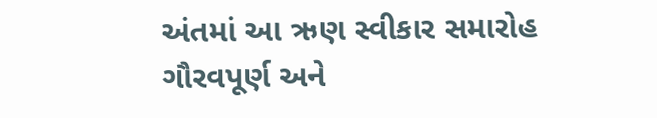અંતમાં આ ઋણ સ્વીકાર સમારોહ ગૌરવપૂર્ણ અને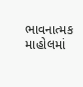ભાવનાત્મક માહોલમાં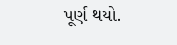પૂર્ણ થયો.